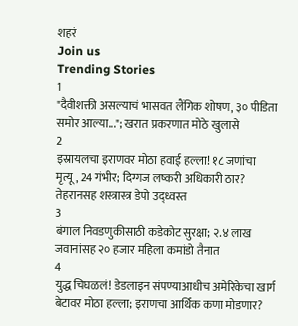शहरं
Join us
Trending Stories
1
"दैवीशक्ती असल्याचं भासवत लैंगिक शोषण, ३० पीडिता समोर आल्या..."; खरात प्रकरणात मोठे खुलासे
2
इस्रायलचा इराणवर मोठा हवाई हल्ला! १८ जणांचा मृत्यू, 24 गंभीर; दिग्गज लष्करी अधिकारी ठार? तेहरानसह शस्त्रास्त्र डेपो उद्ध्वस्त
3
बंगाल निवडणुकीसाठी कडेकोट सुरक्षा; २.४ लाख जवानांसह २० हजार महिला कमांडो तैनात
4
युद्ध चिघळलं! डेडलाइन संपण्याआधीच अमेरिकेचा खार्ग बेटावर मोठा हल्ला; इराणचा आर्थिक कणा मोडणार?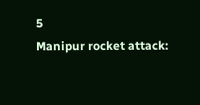5
Manipur rocket attack: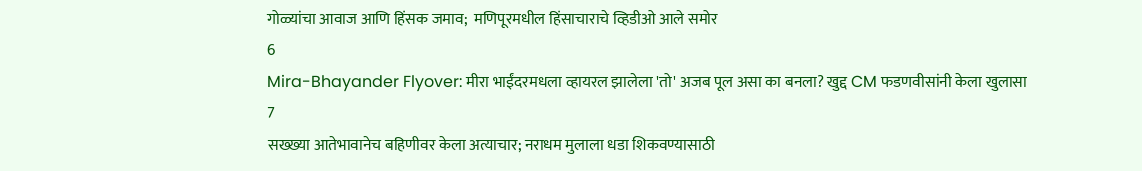गोळ्यांचा आवाज आणि हिंसक जमाव;  मणिपूरमधील हिंसाचाराचे व्हिडीओ आले समोर
6
Mira-Bhayander Flyover: मीरा भाईंदरमधला व्हायरल झालेला 'तो' अजब पूल असा का बनला? खुद्द CM फडणवीसांनी केला खुलासा
7
सख्ख्या आतेभावानेच बहिणीवर केला अत्याचार; नराधम मुलाला धडा शिकवण्यासाठी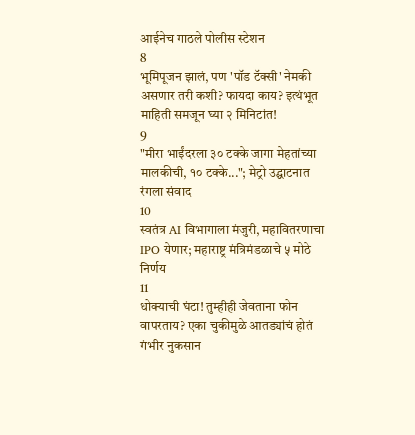आईनेच गाठले पोलीस स्टेशन
8
भूमिपूजन झालं, पण 'पॉड टॅक्सी' नेमकी असणार तरी कशी? फायदा काय? इत्थंभूत माहिती समजून घ्या २ मिनिटांत!
9
"मीरा भाईंदरला ३० टक्के जागा मेहतांच्या मालकीची, १० टक्के..."; मेट्रो उद्घाटनात रंगला संवाद
10
स्वतंत्र AI विभागाला मंजुरी, महावितरणाचा IPO येणार; महाराष्ट्र मंत्रिमंडळाचे ५ मोठे निर्णय
11
धोक्याची घंटा! तुम्हीही जेवताना फोन वापरताय? एका चुकीमुळे आतड्यांचं होतं गंभीर नुकसान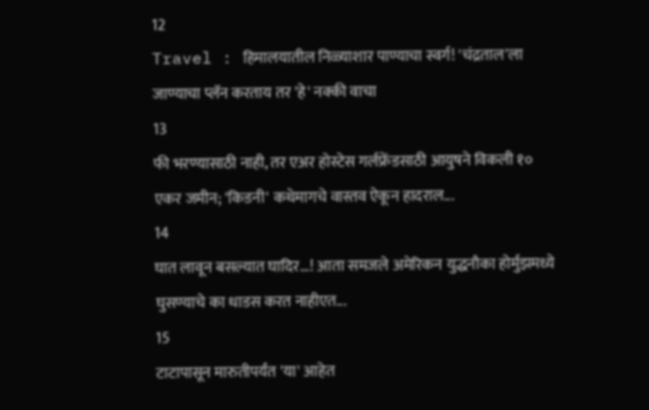12
Travel : हिमालयातील निळ्याशार पाण्याचा स्वर्ग! 'चंद्रताल'ला जाण्याचा प्लॅन करताय तर 'हे' नक्की वाचा
13
फी भरण्यासाठी नाही, तर एअर होस्टेस गर्लफ्रेंडसाठी आयुषने विकली १० एकर जमीन; 'किडनी' कथेमागचे वास्तव ऐकून हादराल...
14
घात लावून बसल्यात घादिर...! आता समजले अमेरिकन युद्धनौका होर्मुझमध्ये घुसण्याचे का धाडस करत नाहीएत...
15
टाटापासून मारुतीपर्यंत 'या' आहेत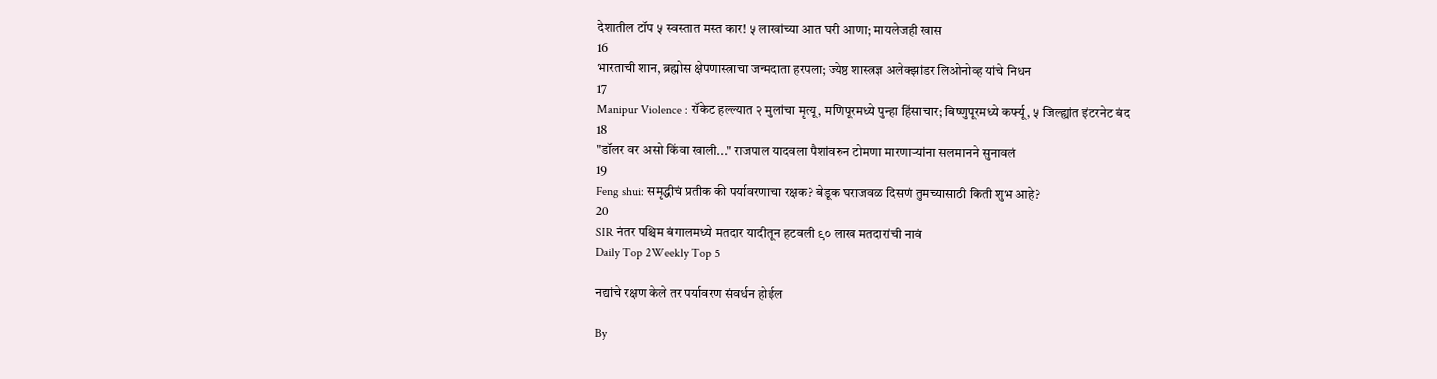देशातील टॉप ५ स्वस्तात मस्त कार! ५ लाखांच्या आत घरी आणा; मायलेजही खास
16
भारताची शान, ब्रह्मोस क्षेपणास्त्राचा जन्मदाता हरपला; ज्येष्ठ शास्त्रज्ञ अलेक्झांडर लिओनोव्ह यांचे निधन
17
Manipur Violence : रॉकेट हल्ल्यात २ मुलांचा मृत्यू, मणिपूरमध्ये पुन्हा हिंसाचार; बिष्णुपूरमध्ये कर्फ्यू, ५ जिल्ह्यांत इंटरनेट बंद
18
"डॉलर वर असो किंवा खाली..." राजपाल यादवला पैशांवरुन टोमणा मारणाऱ्यांना सलमानने सुनावलं
19
Feng shui: समृद्धीचं प्रतीक की पर्यावरणाचा रक्षक? बेडूक घराजवळ दिसणं तुमच्यासाठी किती शुभ आहे?
20
SIR नंतर पश्चिम बंगालमध्ये मतदार यादीतून हटवली ९० लाख मतदारांची नावं
Daily Top 2Weekly Top 5

नद्यांचे रक्षण केले तर पर्यावरण संवर्धन होईल

By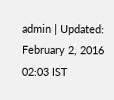admin | Updated: February 2, 2016 02:03 IST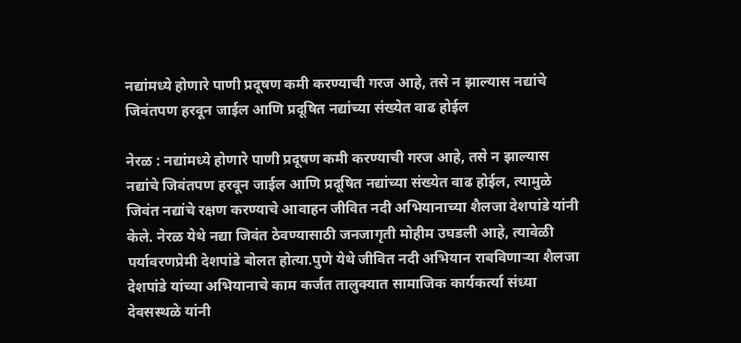नद्यांमध्ये होणारे पाणी प्रदूषण कमी करण्याची गरज आहे, तसे न झाल्यास नद्यांचे जिवंतपण हरवून जाईल आणि प्रदूषित नद्यांच्या संख्येत वाढ होईल

नेरळ : नद्यांमध्ये होणारे पाणी प्रदूषण कमी करण्याची गरज आहे, तसे न झाल्यास नद्यांचे जिवंतपण हरवून जाईल आणि प्रदूषित नद्यांच्या संख्येत वाढ होईल, त्यामुळे जिवंत नद्यांचे रक्षण करण्याचे आवाहन जीवित नदी अभियानाच्या शैलजा देशपांडे यांनी केले. नेरळ येथे नद्या जिवंत ठेवण्यासाठी जनजागृती मोहीम उघडली आहे, त्यावेळी पर्यावरणप्रेमी देशपांडे बोलत होत्या.पुणे येथे जीवित नदी अभियान राबविणाऱ्या शैलजा देशपांडे यांच्या अभियानाचे काम कर्जत तालुक्यात सामाजिक कार्यकर्त्या संध्या देवसस्थळे यांनी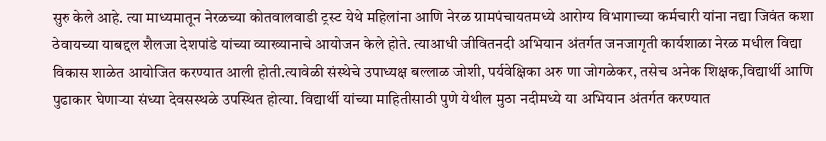सुरु केले आहे. त्या माध्यमातून नेरळच्या कोतवालवाडी ट्रस्ट येथे महिलांना आणि नेरळ ग्रामपंचायतमध्ये आरोग्य विभागाच्या कर्मचारी यांना नद्या जिवंत कशा ठेवायच्या याबद्दल शैलजा देशपांडे यांच्या व्याख्यानाचे आयोजन केले होते. त्याआधी जीवितनदी अभियान अंतर्गत जनजागृती कार्यशाळा नेरळ मधील विद्या विकास शाळेत आयोजित करण्यात आली होती.त्यावेळी संस्थेचे उपाध्यक्ष बल्लाळ जोशी, पर्यवेक्षिका अरु णा जोगळेकर, तसेच अनेक शिक्षक,विद्यार्थी आणि पुढाकार घेणाऱ्या संध्या देवसस्थळे उपस्थित होत्या. विद्यार्थी यांच्या माहितीसाठी पुणे येथील मुठा नदीमध्ये या अभियान अंतर्गत करण्यात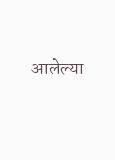आलेल्या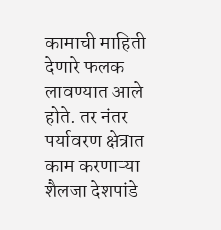कामाची माहिती देणारे फलक लावण्यात आले होते. तर नंतर पर्यावरण क्षेत्रात काम करणाऱ्या शैलजा देशपांडे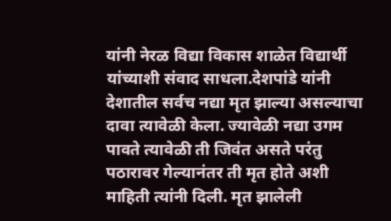यांनी नेरळ विद्या विकास शाळेत विद्यार्थी यांच्याशी संवाद साधला.देशपांडे यांनी देशातील सर्वच नद्या मृत झाल्या असल्याचा दावा त्यावेळी केला. ज्यावेळी नद्या उगम पावते त्यावेळी ती जिवंत असते परंतु पठारावर गेल्यानंतर ती मृत होते अशी माहिती त्यांनी दिली. मृत झालेली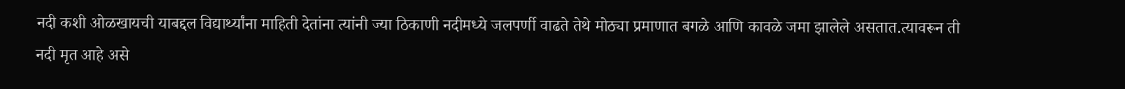नदी कशी ओळखायची याबद्दल विद्यार्थ्यांना माहिती देतांना त्यांनी ज्या ठिकाणी नदीमध्ये जलपर्णी वाढते तेथे मोठ्या प्रमाणात बगळे आणि कावळे जमा झालेले असतात.त्यावरून ती नदी मृत आहे असे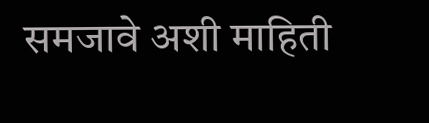समजावे अशी माहिती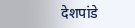देशपांडे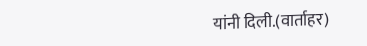यांनी दिली.(वार्ताहर)